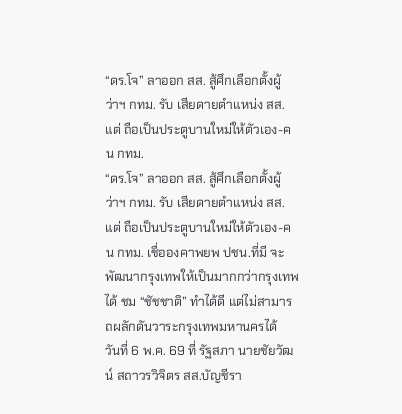“ดร.โจ” ลาออก สส. สู้ศึกเลือกตั้งผู้ว่าฯ กทม. รับ เสียดายตำแหน่ง สส. แต่ ถือเป็นประตูบานใหม่ให้ตัวเอง-คน กทม.
“ดร.โจ” ลาออก สส. สู้ศึกเลือกตั้งผู้ว่าฯ กทม. รับ เสียดายตำแหน่ง สส. แต่ ถือเป็นประตูบานใหม่ให้ตัวเอง-คน กทม. เชื่อองคาพยพ ปชน.ที่มี จะพัฒนากรุงเทพให้เป็นมากกว่ากรุงเทพได้ ชม “ชัชชาติ” ทำได้ดี แต่ไม่สามารถผลักดันวาระกรุงเทพมหานครได้
วันที่ 6 พ.ค. 69 ที่ รัฐสภา นายชัยวัฒน์ สถาวรวิจิตร สส.บัญชีรา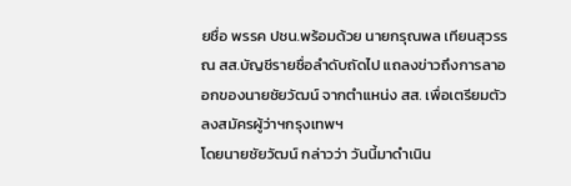ยชื่อ พรรค ปชน.พร้อมด้วย นายกรุณพล เทียนสุวรรณ สส.บัญชีรายชื่อลำดับถัดไป แถลงข่าวถึงการลาออกของนายชัยวัฒน์ จากตำแหน่ง สส. เพื่อเตรียมตัวลงสมัครผู้ว่าฯกรุงเทพฯ
โดยนายชัยวัฒน์ กล่าวว่า วันนี้มาดำเนิน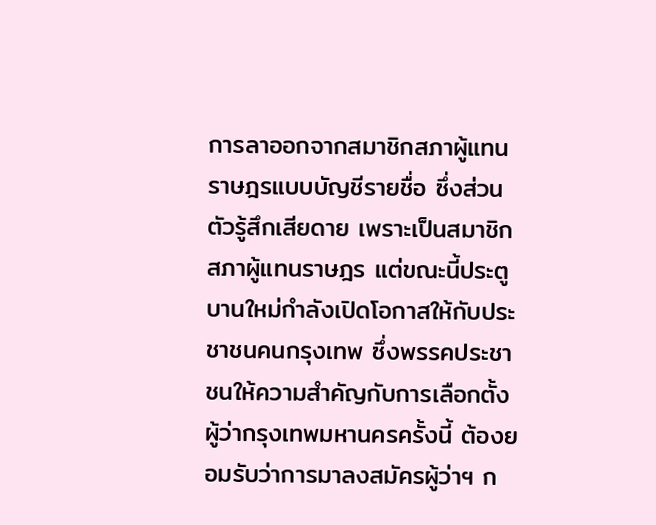การลาออกจากสมาชิกสภาผู้แทนราษฎรแบบบัญชีรายชื่อ ซึ่งส่วนตัวรู้สึกเสียดาย เพราะเป็นสมาชิกสภาผู้แทนราษฎร แต่ขณะนี้ประตูบานใหม่กำลังเปิดโอกาสให้กับประชาชนคนกรุงเทพ ซึ่งพรรคประชาชนให้ความสำคัญกับการเลือกตั้งผู้ว่ากรุงเทพมหานครครั้งนี้ ต้องยอมรับว่าการมาลงสมัครผู้ว่าฯ ก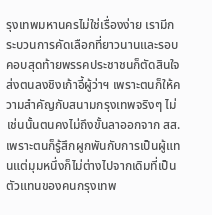รุงเทพมหานครไม่ใช่เรื่องง่าย เรามีกระบวนการคัดเลือกที่ยาวนานและรอบคอบสุดท้ายพรรคประชาชนก็ตัดสินใจส่งตนลงชิงเก้าอี้ผู้ว่าฯ เพราะตนก็ให้ความสำคัญกับสนามกรุงเทพจริงๆ ไม่เช่นนั้นตนคงไม่ถึงขั้นลาออกจาก สส. เพราะตนก็รู้สึกผูกพันกับการเป็นผู้แทนแต่มุมหนึ่งก็ไม่ต่างไปจากเดิมที่เป็นตัวแทนของคนกรุงเทพ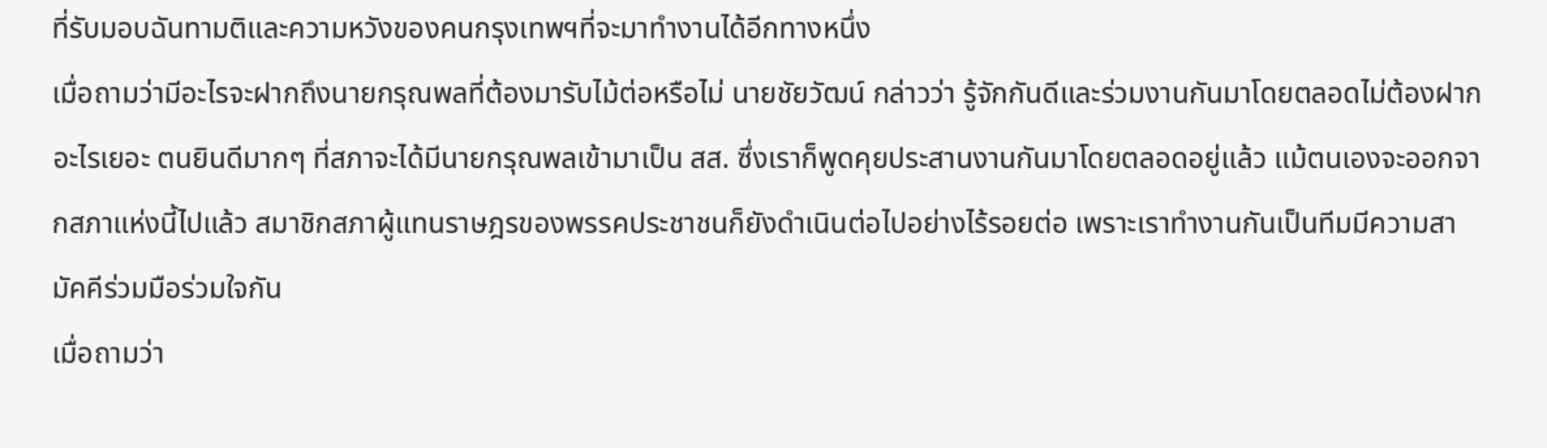ที่รับมอบฉันทามติและความหวังของคนกรุงเทพฯที่จะมาทำงานได้อีกทางหนึ่ง
เมื่อถามว่ามีอะไรจะฝากถึงนายกรุณพลที่ต้องมารับไม้ต่อหรือไม่ นายชัยวัฒน์ กล่าวว่า รู้จักกันดีและร่วมงานกันมาโดยตลอดไม่ต้องฝากอะไรเยอะ ตนยินดีมากๆ ที่สภาจะได้มีนายกรุณพลเข้ามาเป็น สส. ซึ่งเราก็พูดคุยประสานงานกันมาโดยตลอดอยู่แล้ว แม้ตนเองจะออกจากสภาแห่งนี้ไปแล้ว สมาชิกสภาผู้แทนราษฎรของพรรคประชาชนก็ยังดำเนินต่อไปอย่างไร้รอยต่อ เพราะเราทำงานกันเป็นทีมมีความสามัคคีร่วมมือร่วมใจกัน
เมื่อถามว่า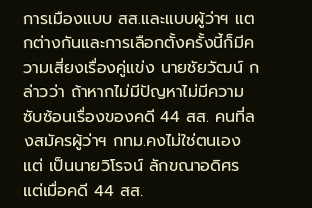การเมืองแบบ สส.และแบบผู้ว่าฯ แตกต่างกันและการเลือกตั้งครั้งนี้ก็มีความเสี่ยงเรื่องคู่แข่ง นายชัยวัฒน์ กล่าวว่า ถ้าหากไม่มีปัญหาไม่มีความซับซ้อนเรื่องของคดี 44 สส. คนที่ลงสมัครผู้ว่าฯ กทม.คงไม่ใช่ตนเอง แต่ เป็นนายวิโรจน์ ลักขณาอดิศร แต่เมื่อคดี 44 สส.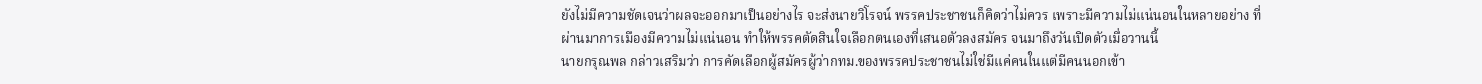ยังไม่มีความชัดเจนว่าผลจะออกมาเป็นอย่างไร จะส่งนายวิโรจน์ พรรคประชาชนก็คิดว่าไม่ควร เพราะมีความไม่แน่นอนในหลายอย่าง ที่ผ่านมาการเมืองมีความไม่แน่นอน ทำให้พรรคตัดสินใจเลือกตนเองที่เสนอตัวลงสมัคร จนมาถึงวันเปิดตัวเมื่อวานนี้
นายกรุณพล กล่าวเสริมว่า การคัดเลือกผู้สมัครผู้ว่ากทม.ของพรรคประชาชนไม่ใช่มีแค่คนในแต่มีคนนอกเข้า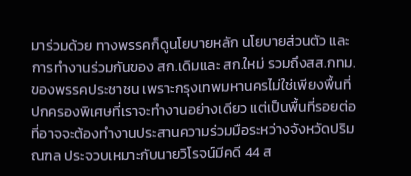มาร่วมด้วย ทางพรรคก็ดูนโยบายหลัก นโยบายส่วนตัว และการทำงานร่วมกันของ สก.เดิมและ สก.ใหม่ รวมถึงสส.กทม. ของพรรคประชาชน เพราะกรุงเทพมหานครไม่ใช่เพียงพื้นที่ปกครองพิเศษที่เราจะทำงานอย่างเดียว แต่เป็นพื้นที่รอยต่อที่อาจจะต้องทำงานประสานความร่วมมือระหว่างจังหวัดปริมณฑล ประจวบเหมาะกับนายวิโรจน์มีคดี 44 ส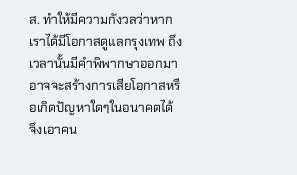ส. ทำให้มีความกังวลว่าหากเราได้มีโอกาสดูแลกรุงเทพ ถึงเวลานั้นมีคำพิพากษาออกมาอาจจะสร้างการเสียโอกาสหรือเกิดปัญหาใดๆในอนาคตได้ จึงเอาคน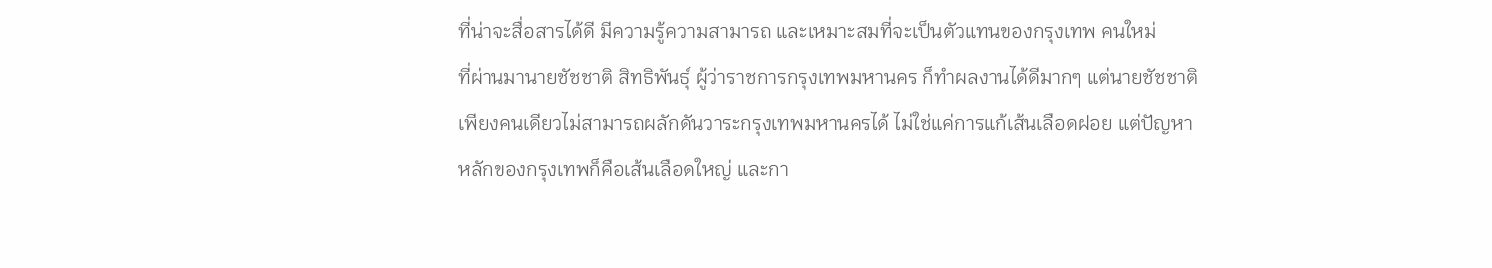ที่น่าจะสื่อสารได้ดี มีความรู้ความสามารถ และเหมาะสมที่จะเป็นตัวแทนของกรุงเทพ คนใหม่
ที่ผ่านมานายชัชชาติ สิทธิพันธุ์ ผู้ว่าราชการกรุงเทพมหานคร ก็ทำผลงานได้ดีมากๆ แต่นายชัชชาติเพียงคนเดียวไม่สามารถผลักดันวาระกรุงเทพมหานครได้ ไม่ใช่แค่การแก้เส้นเลือดฝอย แต่ปัญหาหลักของกรุงเทพก็คือเส้นเลือดใหญ่ และกา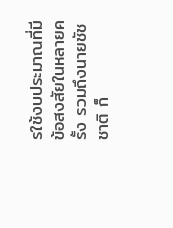รใช้งบประมาณที่มีข้อสงสัยในหลายครั้ง รวมถึงนายชัชชาติ ก็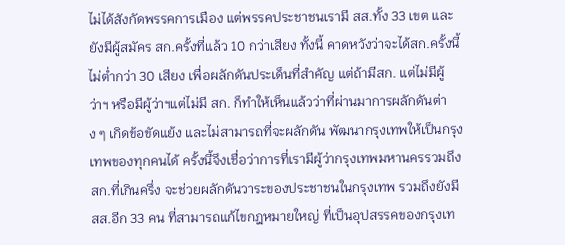ไม่ได้สังกัดพรรคการเมือง แต่พรรคประชาชนเรามี สส.ทั้ง 33 เขต และยังมีผู้สมัคร สก.ครั้งที่แล้ว 10 กว่าเสียง ทั้งนี้ คาดหวังว่าจะได้สก.ครั้งนี้ไม่ต่ำกว่า 30 เสียง เพื่อผลักดันประเด็นที่สำคัญ แต่ถ้ามีสก. แต่ไม่มีผู้ว่าฯ หรือมีผู้ว่าฯแต่ไม่มี สก. ก็ทำให้เห็นแล้วว่าที่ผ่านมาการผลักดันต่าง ๆ เกิดข้อขัดแย้ง และไม่สามารถที่จะผลักดัน พัฒนากรุงเทพให้เป็นกรุงเทพของทุกคนได้ ครั้งนี้จึงเชื่อว่าการที่เรามีผู้ว่ากรุงเทพมหานครรวมถึง สก.ที่เกินครึ่ง จะช่วยผลักดันวาระของประชาชนในกรุงเทพ รวมถึงยังมีสส.อีก 33 คน ที่สามารถแก้ไขกฎหมายใหญ่ ที่เป็นอุปสรรคของกรุงเท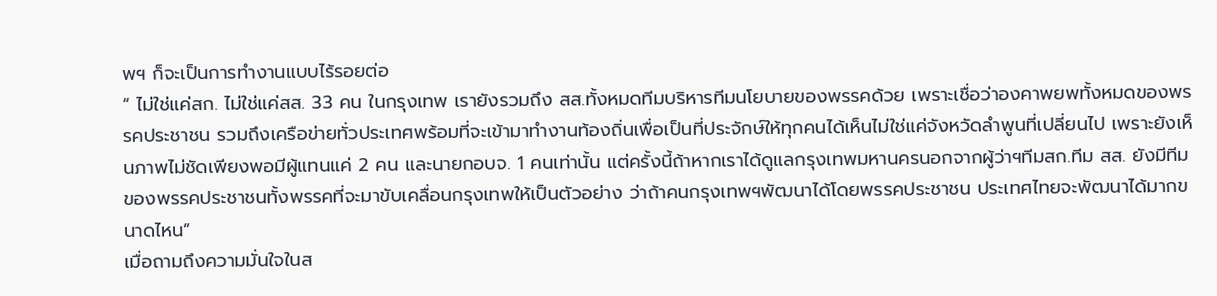พฯ ก็จะเป็นการทำงานแบบไร้รอยต่อ
“ ไม่ใช่แค่สก. ไม่ใช่แค่สส. 33 คน ในกรุงเทพ เรายังรวมถึง สส.ทั้งหมดทีมบริหารทีมนโยบายของพรรคด้วย เพราะเชื่อว่าองคาพยพทั้งหมดของพรรคประชาชน รวมถึงเครือข่ายทั่วประเทศพร้อมที่จะเข้ามาทำงานท้องถิ่นเพื่อเป็นที่ประจักษ์ให้ทุกคนได้เห็นไม่ใช่แค่จังหวัดลำพูนที่เปลี่ยนไป เพราะยังเห็นภาพไม่ชัดเพียงพอมีผู้แทนแค่ 2 คน และนายกอบจ. 1 คนเท่านั้น แต่ครั้งนี้ถ้าหากเราได้ดูแลกรุงเทพมหานครนอกจากผู้ว่าฯทีมสก.ทีม สส. ยังมีทีมของพรรคประชาชนทั้งพรรคที่จะมาขับเคลื่อนกรุงเทพให้เป็นตัวอย่าง ว่าถ้าคนกรุงเทพฯพัฒนาได้โดยพรรคประชาชน ประเทศไทยจะพัฒนาได้มากขนาดไหน”
เมื่อถามถึงความมั่นใจในส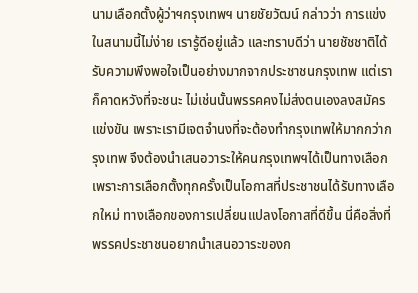นามเลือกตั้งผู้ว่าฯกรุงเทพฯ นายชัยวัฒน์ กล่าวว่า การแข่งในสนามนี้ไม่ง่าย เรารู้ดีอยู่แล้ว และทราบดีว่า นายชัชชาติได้รับความพึงพอใจเป็นอย่างมากจากประชาชนกรุงเทพ แต่เราก็คาดหวังที่จะชนะ ไม่เช่นนั้นพรรคคงไม่ส่งตนเองลงสมัครแข่งขัน เพราะเรามีเจตจำนงที่จะต้องทำกรุงเทพให้มากกว่ากรุงเทพ จึงต้องนำเสนอวาระให้คนกรุงเทพฯได้เป็นทางเลือก เพราะการเลือกตั้งทุกครั้งเป็นโอกาสที่ประชาชนได้รับทางเลือกใหม่ ทางเลือกของการเปลี่ยนแปลงโอกาสที่ดีขึ้น นี่คือสิ่งที่พรรคประชาชนอยากนำเสนอวาระของก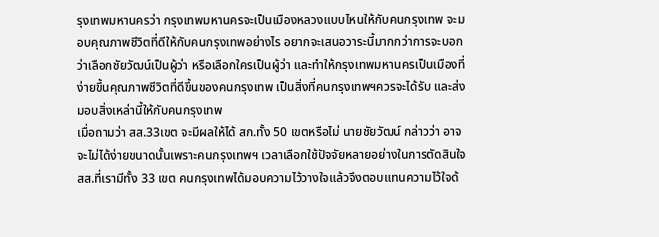รุงเทพมหานครว่า กรุงเทพมหานครจะเป็นเมืองหลวงแบบไหนให้กับคนกรุงเทพ จะมอบคุณภาพชีวิตที่ดีให้กับคนกรุงเทพอย่างไร อยากจะเสนอวาระนี้มากกว่าการจะบอกว่าเลือกชัยวัฒน์เป็นผู้ว่า หรือเลือกใครเป็นผู้ว่า และทำให้กรุงเทพมหานครเป็นเมืองที่ง่ายขึ้นคุณภาพชีวิตที่ดีขึ้นของคนกรุงเทพ เป็นสิ่งที่คนกรุงเทพฯควรจะได้รับ และส่งมอบสิ่งเหล่านี้ให้กับคนกรุงเทพ
เมื่อถามว่า สส.33เขต จะมีผลให้ได้ สก.ทั้ง 50 เขตหรือไม่ นายชัยวัฒน์ กล่าวว่า อาจจะไม่ได้ง่ายขนาดนั้นเพราะคนกรุงเทพฯ เวลาเลือกใช้ปัจจัยหลายอย่างในการตัดสินใจ สส.ที่เรามีทั้ง 33 เขต คนกรุงเทพได้มอบความไว้วางใจแล้วจึงตอบแทนความไว้ใจด้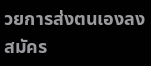วยการส่งตนเองลงสมัคร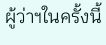ผู้ว่าฯในครั้งนี้